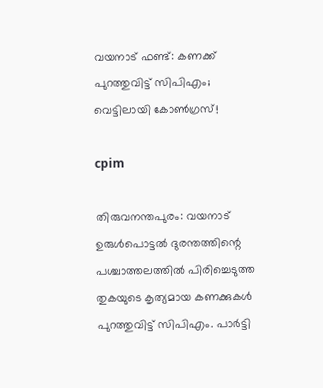വയനാട് ഫണ്ട്: കണക്ക് പുറത്തുവിട്ട് സിപിഎം; വെട്ടിലായി കോൺഗ്രസ്!

cpim

തിരുവനന്തപുരം: വയനാട് ഉരുൾപൊട്ടൽ ദുരന്തത്തിന്റെ പശ്ചാത്തലത്തിൽ പിരിച്ചെടുത്ത തുകയുടെ കൃത്യമായ കണക്കുകൾ പുറത്തുവിട്ട് സിപിഎം. പാർട്ടി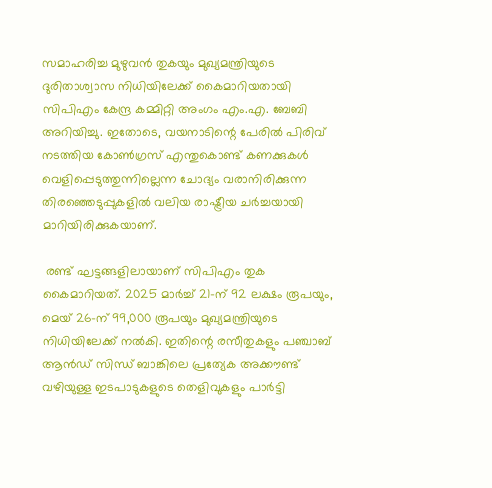സമാഹരിച്ച മുഴുവൻ തുകയും മുഖ്യമന്ത്രിയുടെ ദുരിതാശ്വാസ നിധിയിലേക്ക് കൈമാറിയതായി സിപിഎം കേന്ദ്ര കമ്മിറ്റി അംഗം എം.എ. ബേബി അറിയിച്ചു. ഇതോടെ, വയനാടിന്റെ പേരിൽ പിരിവ് നടത്തിയ കോൺഗ്രസ് എന്തുകൊണ്ട് കണക്കുകൾ വെളിപ്പെടുത്തുന്നില്ലെന്ന ചോദ്യം വരാനിരിക്കുന്ന തിരഞ്ഞെടുപ്പുകളിൽ വലിയ രാഷ്ട്രീയ ചർച്ചയായി മാറിയിരിക്കുകയാണ്.

 രണ്ട് ഘട്ടങ്ങളിലായാണ് സിപിഎം തുക കൈമാറിയത്. 2025 മാർച്ച് 21-ന് 92 ലക്ഷം രൂപയും, മെയ് 26-ന് 99,000 രൂപയും മുഖ്യമന്ത്രിയുടെ നിധിയിലേക്ക് നൽകി. ഇതിന്റെ രസീതുകളും പഞ്ചാബ് ആൻഡ് സിന്ധ് ബാങ്കിലെ പ്രത്യേക അക്കൗണ്ട് വഴിയുള്ള ഇടപാടുകളുടെ തെളിവുകളും പാർട്ടി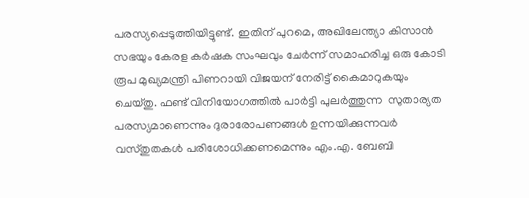പരസ്യപ്പെടുത്തിയിട്ടുണ്ട്. ഇതിന് പുറമെ, അഖിലേന്ത്യാ കിസാൻ സഭയും കേരള കർഷക സംഘവും ചേർന്ന് സമാഹരിച്ച ഒരു കോടി രൂപ മുഖ്യമന്ത്രി പിണറായി വിജയന് നേരിട്ട് കൈമാറുകയും ചെയ്തു. ഫണ്ട് വിനിയോഗത്തിൽ പാർട്ടി പുലർത്തുന്ന  സുതാര്യത പരസ്യമാണെന്നും ദുരാരോപണങ്ങൾ ഉന്നയിക്കുന്നവർ വസ്തുതകൾ പരിശോധിക്കണമെന്നും എം.എ. ബേബി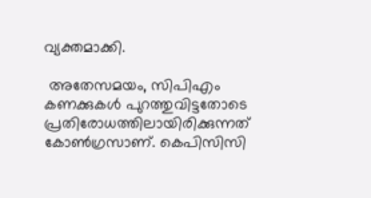വ്യക്തമാക്കി.

 അതേസമയം, സിപിഎം കണക്കുകൾ പുറത്തുവിട്ടതോടെ പ്രതിരോധത്തിലായിരിക്കുന്നത് കോൺഗ്രസാണ്. കെപിസിസി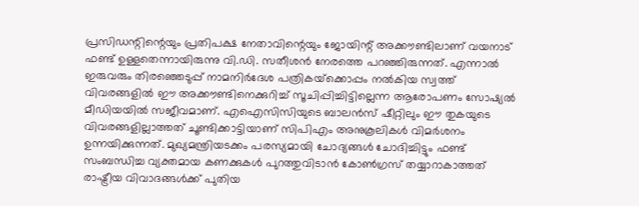പ്രസിഡന്റിന്റെയും പ്രതിപക്ഷ നേതാവിന്റെയും ജോയിന്റ് അക്കൗണ്ടിലാണ് വയനാട് ഫണ്ട് ഉള്ളതെന്നായിരുന്നു വി.ഡി. സതീശൻ നേരത്തെ പറഞ്ഞിരുന്നത്. എന്നാൽ ഇരുവരും തിരഞ്ഞെടുപ്പ് നാമനിർദേശ പത്രികയ്‌ക്കൊപ്പം നൽകിയ സ്വത്ത് വിവരങ്ങളിൽ ഈ അക്കൗണ്ടിനെക്കുറിച്ച് സൂചിപ്പിച്ചിട്ടില്ലെന്ന ആരോപണം സോഷ്യൽ മീഡിയയിൽ സജീവമാണ്. എഐസിസിയുടെ ബാലൻസ് ഷീറ്റിലും ഈ തുകയുടെ വിവരങ്ങളില്ലാത്തത് ചൂണ്ടിക്കാട്ടിയാണ് സിപിഎം അനുകൂലികൾ വിമർശനം ഉന്നയിക്കുന്നത്. മുഖ്യമന്ത്രിയടക്കം പരസ്യമായി ചോദ്യങ്ങൾ ചോദിച്ചിട്ടും ഫണ്ട് സംബന്ധിച്ച വ്യക്തമായ കണക്കുകൾ പുറത്തുവിടാൻ കോൺഗ്രസ് തയ്യാറാകാത്തത് രാഷ്ട്രീയ വിവാദങ്ങൾക്ക് പുതിയ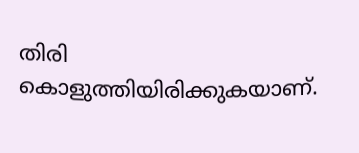തിരി കൊളുത്തിയിരിക്കുകയാണ്.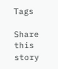Tags

Share this story